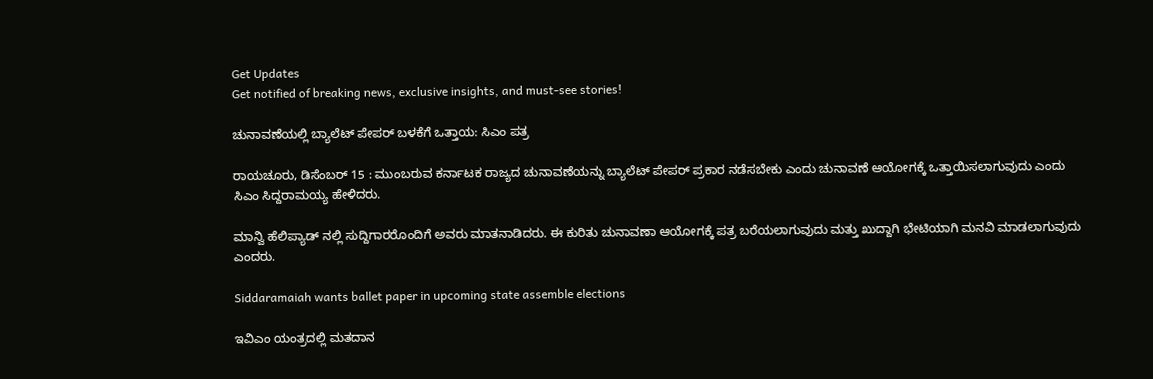Get Updates
Get notified of breaking news, exclusive insights, and must-see stories!

ಚುನಾವಣೆಯಲ್ಲಿ ಬ್ಯಾಲೆಟ್ ಪೇಪರ್ ಬಳಕೆಗೆ ಒತ್ತಾಯ: ಸಿಎಂ ಪತ್ರ

ರಾಯಚೂರು, ಡಿಸೆಂಬರ್ 15 : ಮುಂಬರುವ ಕರ್ನಾಟಕ ರಾಜ್ಯದ ಚುನಾವಣೆಯನ್ನು ಬ್ಯಾಲೆಟ್ ಪೇಪರ್ ಪ್ರಕಾರ ನಡೆಸಬೇಕು ಎಂದು ಚುನಾವಣೆ ಆಯೋಗಕ್ಕೆ ಒತ್ತಾಯಿಸಲಾಗುವುದು ಎಂದು ಸಿಎಂ ಸಿದ್ದರಾಮಯ್ಯ ಹೇಳಿದರು.

ಮಾನ್ವಿ ಹೆಲಿಪ್ಯಾಡ್ ನಲ್ಲಿ ಸುದ್ದಿಗಾರರೊಂದಿಗೆ ಅವರು ಮಾತನಾಡಿದರು. ಈ ಕುರಿತು ಚುನಾವಣಾ ಆಯೋಗಕ್ಕೆ ಪತ್ರ ಬರೆಯಲಾಗುವುದು ಮತ್ತು ಖುದ್ದಾಗಿ ಭೇಟಿಯಾಗಿ ಮನವಿ ಮಾಡಲಾಗುವುದು ಎಂದರು.

Siddaramaiah wants ballet paper in upcoming state assemble elections

ಇವಿಎಂ ಯಂತ್ರದಲ್ಲಿ ಮತದಾನ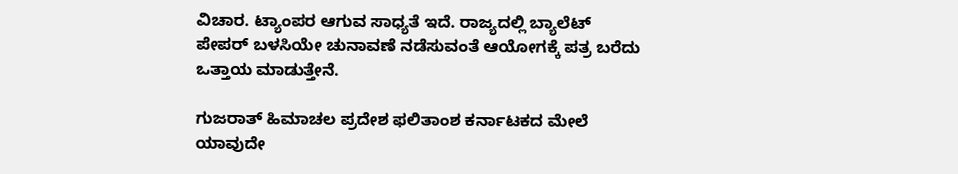ವಿಚಾರ. ಟ್ಯಾಂಪರ ಆಗುವ ಸಾಧ್ಯತೆ ಇದೆ. ರಾಜ್ಯದಲ್ಲಿ ಬ್ಯಾಲೆಟ್ ಪೇಪರ್ ಬಳಸಿಯೇ ಚುನಾವಣೆ ನಡೆಸುವಂತೆ ಆಯೋಗಕ್ಕೆ ಪತ್ರ ಬರೆದು ಒತ್ತಾಯ ಮಾಡುತ್ತೇನೆ.

ಗುಜರಾತ್ ಹಿಮಾಚಲ ಪ್ರದೇಶ ಫಲಿತಾಂಶ ಕರ್ನಾಟಕದ ಮೇಲೆ ಯಾವುದೇ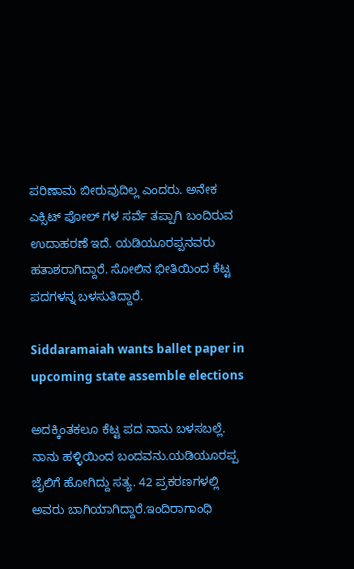ಪರಿಣಾಮ ಬೀರುವುದಿಲ್ಲ ಎಂದರು. ಅನೇಕ ಎಕ್ಸಿಟ್ ಪೋಲ್ ಗಳ ಸರ್ವೆ ತಪ್ಪಾಗಿ ಬಂದಿರುವ ಉದಾಹರಣೆ ಇದೆ. ಯಡಿಯೂರಪ್ಪನವರು ಹತಾಶರಾಗಿದ್ದಾರೆ. ಸೋಲಿನ ಭೀತಿಯಿಂದ ಕೆಟ್ಟ ಪದಗಳನ್ನ ಬಳಸುತಿದ್ದಾರೆ.

Siddaramaiah wants ballet paper in upcoming state assemble elections

ಅದಕ್ಕಿಂತಕಲೂ ಕೆಟ್ಟ ಪದ ನಾನು ಬಳಸಬಲ್ಲೆ. ನಾನು ಹಳ್ಳಿಯಿಂದ ಬಂದವನು.ಯಡಿಯೂರಪ್ಪ ಜೈಲಿಗೆ ಹೋಗಿದ್ದು ಸತ್ಯ. 42 ಪ್ರಕರಣಗಳಲ್ಲಿ ಅವರು ಬಾಗಿಯಾಗಿದ್ದಾರೆ.ಇಂದಿರಾಗಾಂಧಿ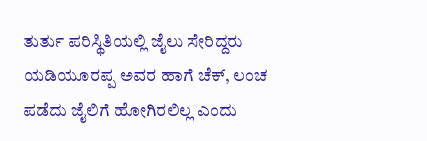ತುರ್ತು ಪರಿಸ್ಥಿತಿಯಲ್ಲಿ ಜೈಲು ಸೇರಿದ್ದರು ಯಡಿಯೂರಪ್ಪ ಅವರ ಹಾಗೆ ಚೆಕ್, ಲಂಚ ಪಡೆದು ಜೈಲಿಗೆ ಹೋಗಿರಲಿಲ್ಲ ಎಂದು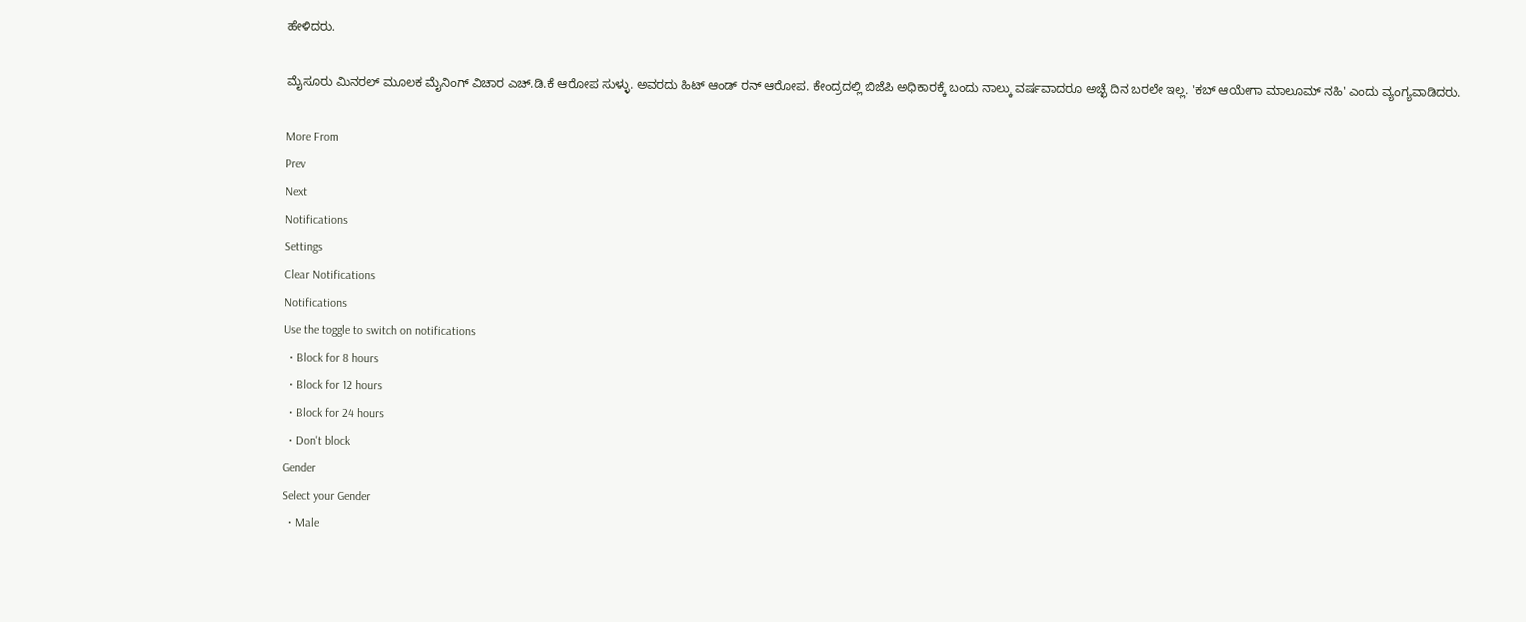ಹೇಳಿದರು.

ಮೈಸೂರು ಮಿನರಲ್ ಮೂಲಕ ಮೈನಿಂಗ್ ವಿಚಾರ ಎಚ್.ಡಿ.ಕೆ ಆರೋಪ ಸುಳ್ಳು. ಅವರದು ಹಿಟ್ ಆಂಡ್ ರನ್ ಆರೋಪ. ಕೇಂದ್ರದಲ್ಲಿ ಬಿಜೆಪಿ ಅಧಿಕಾರಕ್ಕೆ ಬಂದು ನಾಲ್ಕು ವರ್ಷವಾದರೂ ಅಚ್ಛೆ ದಿನ ಬರಲೇ ಇಲ್ಲ. 'ಕಬ್ ಆಯೇಗಾ ಮಾಲೂಮ್ ನಹಿ' ಎಂದು ವ್ಯಂಗ್ಯವಾಡಿದರು.

More From
Prev
Next
Notifications
Settings
Clear Notifications
Notifications
Use the toggle to switch on notifications
  • Block for 8 hours
  • Block for 12 hours
  • Block for 24 hours
  • Don't block
Gender
Select your Gender
  • Male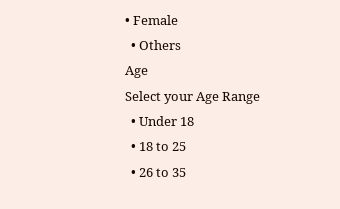• Female
  • Others
Age
Select your Age Range
  • Under 18
  • 18 to 25
  • 26 to 35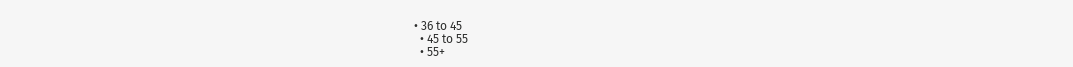• 36 to 45
  • 45 to 55
  • 55+